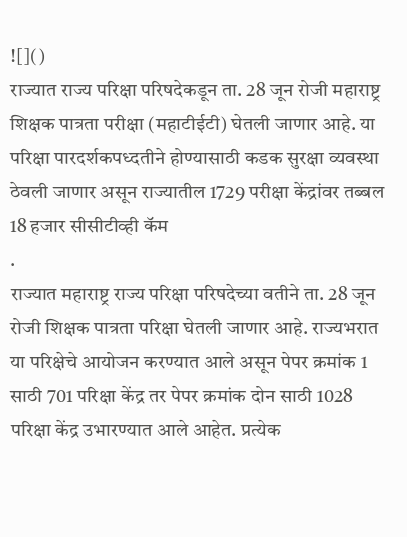![]()
राज्यात राज्य परिक्षा परिषदेकडून ता. 28 जून रोजी महाराष्ट्र शिक्षक पात्रता परीक्षा (महाटीईटी) घेतली जाणार आहे. या परिक्षा पारदर्शकपध्दतीने होण्यासाठी कडक सुरक्षा व्यवस्था ठेवली जाणार असून राज्यातील 1729 परीक्षा केंद्रांवर तब्बल 18 हजार सीसीटीव्ही कॅम
.
राज्यात महाराष्ट्र राज्य परिक्षा परिषदेच्या वतीने ता. 28 जून रोजी शिक्षक पात्रता परिक्षा घेतली जाणार आहे. राज्यभरात या परिक्षेचे आयोजन करण्यात आले असून पेपर क्रमांक 1 साठी 701 परिक्षा केंद्र तर पेपर क्रमांक दोन साठी 1028 परिक्षा केंद्र उभारण्यात आले आहेत. प्रत्येक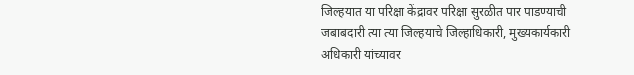जिल्हयात या परिक्षा केंद्रावर परिक्षा सुरळीत पार पाडण्याची जबाबदारी त्या त्या जिल्हयाचे जिल्हाधिकारी, मुख्यकार्यकारी अधिकारी यांच्यावर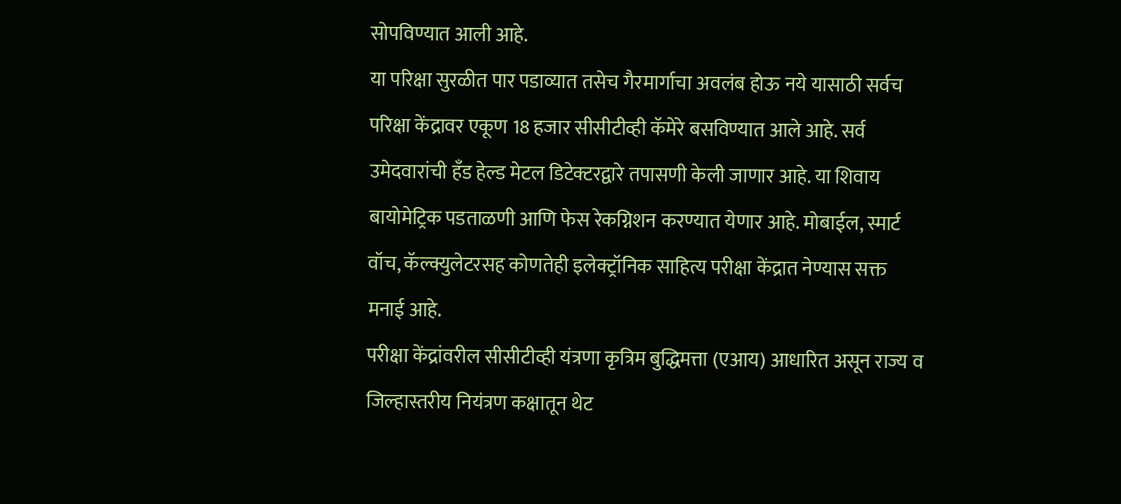सोपविण्यात आली आहे.
या परिक्षा सुरळीत पार पडाव्यात तसेच गैरमार्गाचा अवलंब होऊ नये यासाठी सर्वच परिक्षा केंद्रावर एकूण 18 हजार सीसीटीव्ही कॅमेरे बसविण्यात आले आहे. सर्व उमेदवारांची हँड हेल्ड मेटल डिटेक्टरद्वारे तपासणी केली जाणार आहे. या शिवाय बायोमेट्रिक पडताळणी आणि फेस रेकग्निशन करण्यात येणार आहे. मोबाईल, स्मार्ट वॉच, कॅल्क्युलेटरसह कोणतेही इलेक्ट्रॉनिक साहित्य परीक्षा केंद्रात नेण्यास सक्त मनाई आहे.
परीक्षा केंद्रांवरील सीसीटीव्ही यंत्रणा कृत्रिम बुद्धिमत्ता (एआय) आधारित असून राज्य व जिल्हास्तरीय नियंत्रण कक्षातून थेट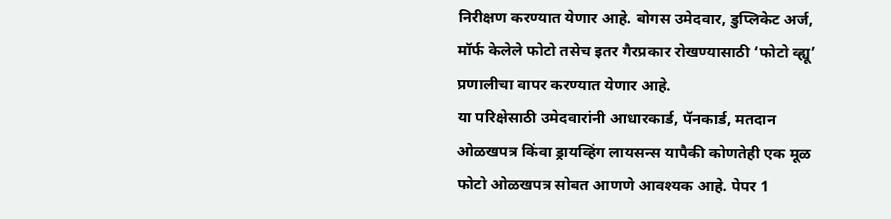निरीक्षण करण्यात येणार आहे. बोगस उमेदवार, डुप्लिकेट अर्ज, मॉर्फ केलेले फोटो तसेच इतर गैरप्रकार रोखण्यासाठी ‘फोटो व्ह्यू’ प्रणालीचा वापर करण्यात येणार आहे.
या परिक्षेसाठी उमेदवारांनी आधारकार्ड, पॅनकार्ड, मतदान ओळखपत्र किंवा ड्रायव्हिंग लायसन्स यापैकी कोणतेही एक मूळ फोटो ओळखपत्र सोबत आणणे आवश्यक आहे. पेपर 1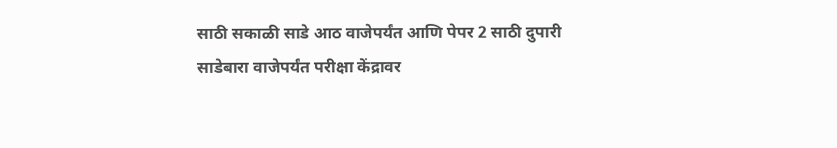साठी सकाळी साडे आठ वाजेपर्यंत आणि पेपर 2 साठी दुपारी साडेबारा वाजेपर्यंत परीक्षा केंद्रावर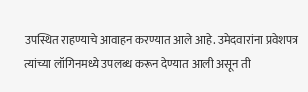उपस्थित राहण्याचे आवाहन करण्यात आले आहे. उमेदवारांना प्रवेशपत्र त्यांच्या लॉगिनमध्ये उपलब्ध करून देण्यात आली असून ती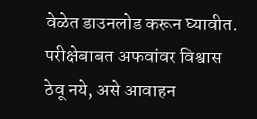वेळेत डाउनलोड करून घ्यावीत. परीक्षेबाबत अफवांवर विश्वास ठेवू नये, असे आवाहन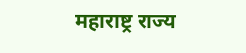महाराष्ट्र राज्य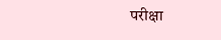परीक्षा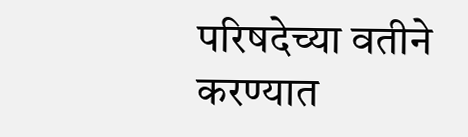परिषदेच्या वतीने करण्यात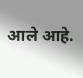आले आहे.